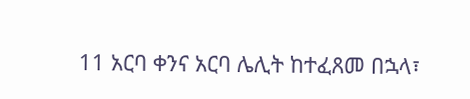11 አርባ ቀንና አርባ ሌሊት ከተፈጸመ በኋላ፣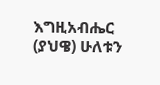እግዚአብሔር (ያህዌ) ሁለቱን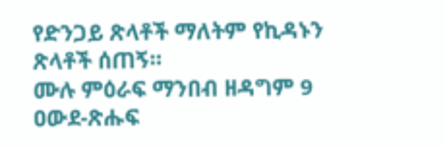የድንጋይ ጽላቶች ማለትም የኪዳኑን ጽላቶች ሰጠኝ።
ሙሉ ምዕራፍ ማንበብ ዘዳግም 9
ዐውደ-ጽሑፍ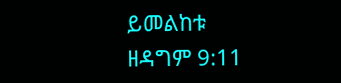ይመልከቱ ዘዳግም 9:11